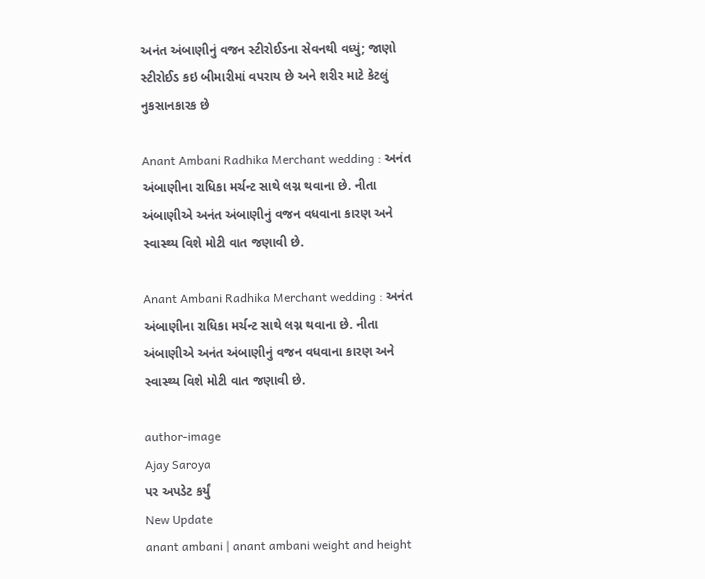અનંત અંબાણીનું વજન સ્ટીરોઈડના સેવનથી વધ્યું; જાણો સ્ટીરોઈડ કઇ બીમારીમાં વપરાય છે અને શરીર માટે કેટલું નુકસાનકારક છે

Anant Ambani Radhika Merchant wedding : અનંત અંબાણીના રાધિકા મર્ચન્ટ સાથે લગ્ન થવાના છે. નીતા અંબાણીએ અનંત અંબાણીનું વજન વધવાના કારણ અને સ્વાસ્થ્ય વિશે મોટી વાત જણાવી છે.

Anant Ambani Radhika Merchant wedding : અનંત અંબાણીના રાધિકા મર્ચન્ટ સાથે લગ્ન થવાના છે. નીતા અંબાણીએ અનંત અંબાણીનું વજન વધવાના કારણ અને સ્વાસ્થ્ય વિશે મોટી વાત જણાવી છે.

author-image
Ajay Saroya
પર અપડેટ કર્યું
New Update
anant ambani | anant ambani weight and height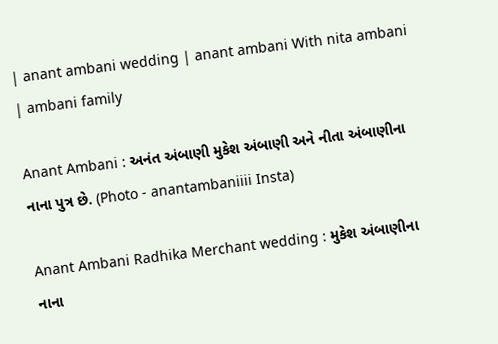| anant ambani wedding | anant ambani With nita ambani | ambani family

Anant Ambani : અનંત અંબાણી મુકેશ અંબાણી અને નીતા અંબાણીના નાના પુત્ર છે. (Photo - anantambaniiii Insta)

Anant Ambani Radhika Merchant wedding : મુકેશ અંબાણીના નાના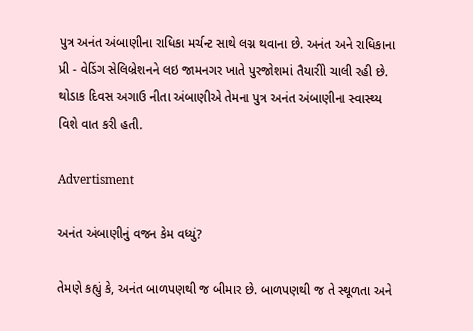પુત્ર અનંત અંબાણીના રાધિકા મર્ચન્ટ સાથે લગ્ન થવાના છે. અનંત અને રાધિકાના પ્રી - વેડિંગ સેલિબ્રેશનને લઇ જામનગર ખાતે પુરજોશમાં તૈયારીો ચાલી રહી છે. થોડાક દિવસ અગાઉ નીતા અંબાણીએ તેમના પુત્ર અનંત અંબાણીના સ્વાસ્થ્ય વિશે વાત કરી હતી.

Advertisment

અનંત અંબાણીનું વજન કેમ વધ્યું?

તેમણે કહ્યું કે, અનંત બાળપણથી જ બીમાર છે. બાળપણથી જ તે સ્થૂળતા અને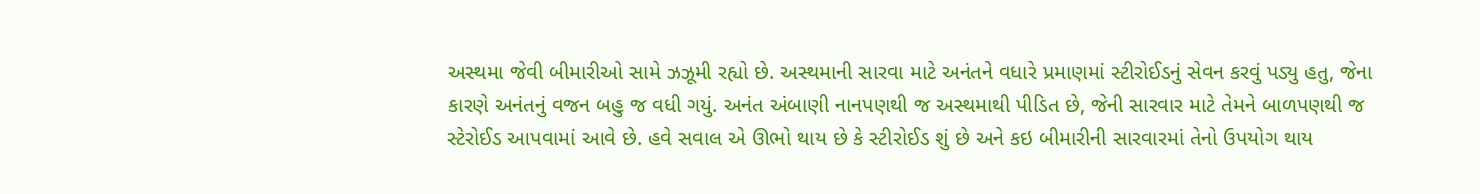અસ્થમા જેવી બીમારીઓ સામે ઝઝૂમી રહ્યો છે. અસ્થમાની સારવા માટે અનંતને વધારે પ્રમાણમાં સ્ટીરોઈડનું સેવન કરવું પડ્યુ હતુ, જેના કારણે અનંતનું વજન બહુ જ વધી ગયું. અનંત અંબાણી નાનપણથી જ અસ્થમાથી પીડિત છે, જેની સારવાર માટે તેમને બાળપણથી જ સ્ટેરોઈડ આપવામાં આવે છે. હવે સવાલ એ ઊભો થાય છે કે સ્ટીરોઈડ શું છે અને કઇ બીમારીની સારવારમાં તેનો ઉપયોગ થાય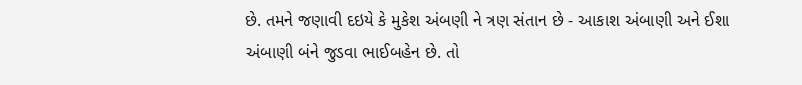છે. તમને જણાવી દઇયે કે મુકેશ અંબણી ને ત્રણ સંતાન છે - આકાશ અંબાણી અને ઈશા અંબાણી બંને જુડવા ભાઈબહેન છે. તો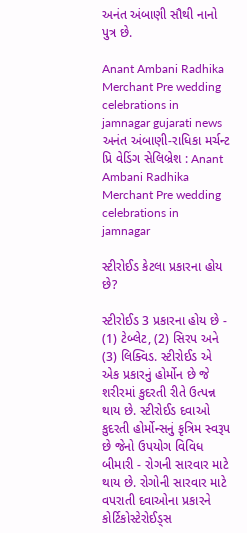અનંત અંબાણી સૌથી નાનો પુત્ર છે.

Anant Ambani Radhika Merchant Pre wedding celebrations in jamnagar gujarati news
અનંત અંબાણી-રાધિકા મર્ચન્ટ પ્રિ વેડિંગ સેલિબ્રેશ : Anant Ambani Radhika Merchant Pre wedding celebrations in jamnagar

સ્ટીરોઈડ કેટલા પ્રકારના હોય છે?

સ્ટીરોઈડ 3 પ્રકારના હોય છે - (1) ટેબ્લેટ, (2) સિરપ અને (3) લિક્વિડ. સ્ટીરોઈડ એ એક પ્રકારનું હોર્મોન છે જે શરીરમાં કુદરતી રીતે ઉત્પન્ન થાય છે. સ્ટીરોઈડ દવાઓ કુદરતી હોર્મોન્સનું કૃત્રિમ સ્વરૂપ છે જેનો ઉપયોગ વિવિધ બીમારી - રોગની સારવાર માટે થાય છે. રોગોની સારવાર માટે વપરાતી દવાઓના પ્રકારને કોર્ટિકોસ્ટેરોઈડ્સ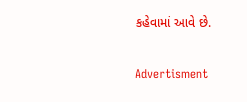કહેવામાં આવે છે.

Advertisment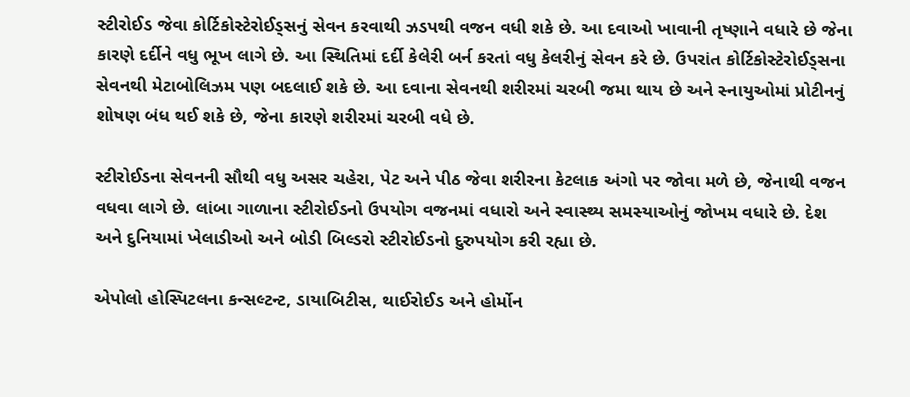સ્ટીરોઈડ જેવા કોર્ટિકોસ્ટેરોઈડ્સનું સેવન કરવાથી ઝડપથી વજન વધી શકે છે. આ દવાઓ ખાવાની તૃષ્ણાને વધારે છે જેના કારણે દર્દીને વધુ ભૂખ લાગે છે. આ સ્થિતિમાં દર્દી કેલેરી બર્ન કરતાં વધુ કેલરીનું સેવન કરે છે. ઉપરાંત કોર્ટિકોસ્ટેરોઈડ્સના સેવનથી મેટાબોલિઝમ પણ બદલાઈ શકે છે. આ દવાના સેવનથી શરીરમાં ચરબી જમા થાય છે અને સ્નાયુઓમાં પ્રોટીનનું શોષણ બંધ થઈ શકે છે, જેના કારણે શરીરમાં ચરબી વધે છે.

સ્ટીરોઈડના સેવનની સૌથી વધુ અસર ચહેરા, પેટ અને પીઠ જેવા શરીરના કેટલાક અંગો પર જોવા મળે છે, જેનાથી વજન વધવા લાગે છે. લાંબા ગાળાના સ્ટીરોઈડનો ઉપયોગ વજનમાં વધારો અને સ્વાસ્થ્ય સમસ્યાઓનું જોખમ વધારે છે. દેશ અને દુનિયામાં ખેલાડીઓ અને બોડી બિલ્ડરો સ્ટીરોઈડનો દુરુપયોગ કરી રહ્યા છે.

એપોલો હોસ્પિટલના કન્સલ્ટન્ટ, ડાયાબિટીસ, થાઈરોઈડ અને હોર્મોન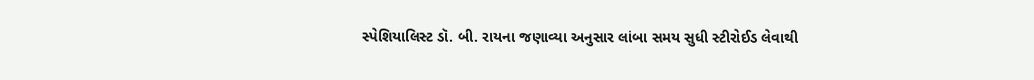સ્પેશિયાલિસ્ટ ડૉ. બી. રાયના જણાવ્યા અનુસાર લાંબા સમય સુધી સ્ટીરોઈડ લેવાથી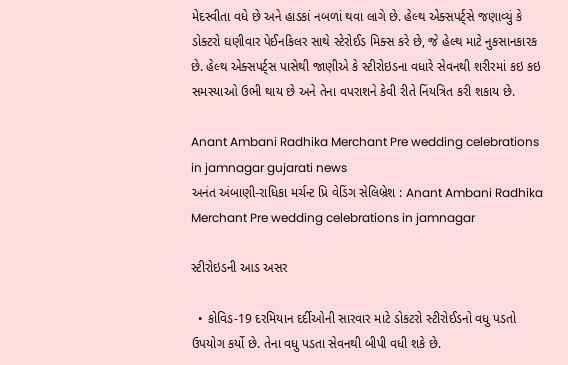મેદસ્વીતા વધે છે અને હાડકાં નબળાં થવા લાગે છે. હેલ્થ એક્સપર્ટ્સે જણાવ્યું કે ડોક્ટરો ઘણીવાર પેઈનકિલર સાથે સ્ટેરોઈડ મિક્સ કરે છે, જે હેલ્થ માટે નુકસાનકારક છે. હેલ્થ એક્સપર્ટ્સ પાસેથી જાણીએ કે સ્ટીરોઇડના વધારે સેવનથી શરીરમાં કઇ કઇ સમસ્યાઓ ઉભી થાય છે અને તેના વપરાશને કેવી રીતે નિંયત્રિત કરી શકાય છે.

Anant Ambani Radhika Merchant Pre wedding celebrations in jamnagar gujarati news
અનંત અંબાણી-રાધિકા મર્ચન્ટ પ્રિ વેડિંગ સેલિબ્રેશ : Anant Ambani Radhika Merchant Pre wedding celebrations in jamnagar

સ્ટીરોઇડની આડ અસર

  • કોવિડ-19 દરમિયાન દર્દીઓની સારવાર માટે ડોકટરો સ્ટીરોઈડનો વધુ પડતો ઉપયોગ કર્યો છે. તેના વધુ પડતા સેવનથી બીપી વધી શકે છે.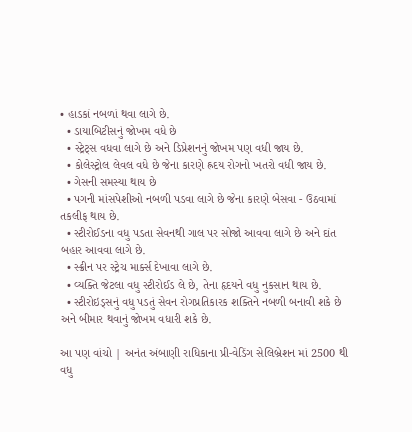• હાડકાં નબળાં થવા લાગે છે.
  • ડાયાબિટીસનું જોખમ વધે છે
  • સ્ટ્રેટ્સ વધવા લાગે છે અને ડિપ્રેશનનું જોખમ પણ વધી જાય છે.
  • કોલેસ્ટ્રોલ લેવલ વધે છે જેના કારણે હ્રદય રોગનો ખતરો વધી જાય છે.
  • ગેસની સમસ્યા થાય છે
  • પગની માંસપેશીઓ નબળી પડવા લાગે છે જેના કારણે બેસવા - ઉઠવામાં તકલીફ થાય છે.
  • સ્ટીરોઈડના વધુ પડતા સેવનથી ગાલ પર સોજો આવવા લાગે છે અને દાંત બહાર આવવા લાગે છે.
  • સ્ક્રીન પર સ્ટ્રેચ માર્ક્સ દેખાવા લાગે છે.
  • વ્યક્તિ જેટલા વધુ સ્ટીરોઈડ લે છે, તેના હૃદયને વધુ નુકસાન થાય છે.
  • સ્ટીરોઇડ્સનું વધુ પડતું સેવન રોગપ્રતિકારક શક્તિને નબળી બનાવી શકે છે અને બીમાર થવાનું જોખમ વધારી શકે છે.

આ પણ વાંચો | અનંત અંબાણી રાધિકાના પ્રી-વેડિંગ સેલિબ્રેશન માં 2500 થી વધુ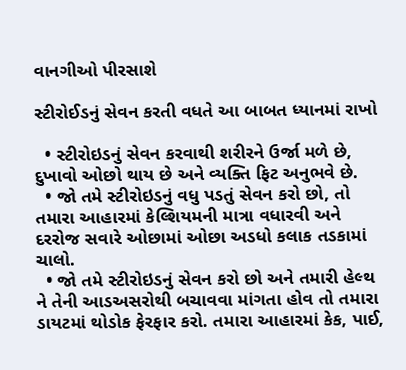વાનગીઓ પીરસાશે

સ્ટીરોઈડનું સેવન કરતી વધતે આ બાબત ધ્યાનમાં રાખો

  • સ્ટીરોઇડનું સેવન કરવાથી શરીરને ઉર્જા મળે છે, દુખાવો ઓછો થાય છે અને વ્યક્તિ ફિટ અનુભવે છે.
  • જો તમે સ્ટીરોઇડનું વધુ પડતું સેવન કરો છો, તો તમારા આહારમાં કેલ્શિયમની માત્રા વધારવી અને દરરોજ સવારે ઓછામાં ઓછા અડધો કલાક તડકામાં ચાલો.
  • જો તમે સ્ટીરોઇડનું સેવન કરો છો અને તમારી હેલ્થ ને તેની આડઅસરોથી બચાવવા માંગતા હોવ તો તમારા ડાયટમાં થોડોક ફેરફાર કરો. તમારા આહારમાં કેક, પાઈ,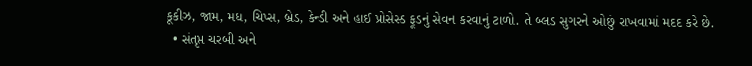કૂકીઝ, જામ, મધ, ચિપ્સ, બ્રેડ, કેન્ડી અને હાઈ પ્રોસેસ્ડ ફૂડનું સેવન કરવાનું ટાળો. તે બ્લડ સુગરને ઓછું રાખવામાં મદદ કરે છે.
  • સંતૃપ્ત ચરબી અને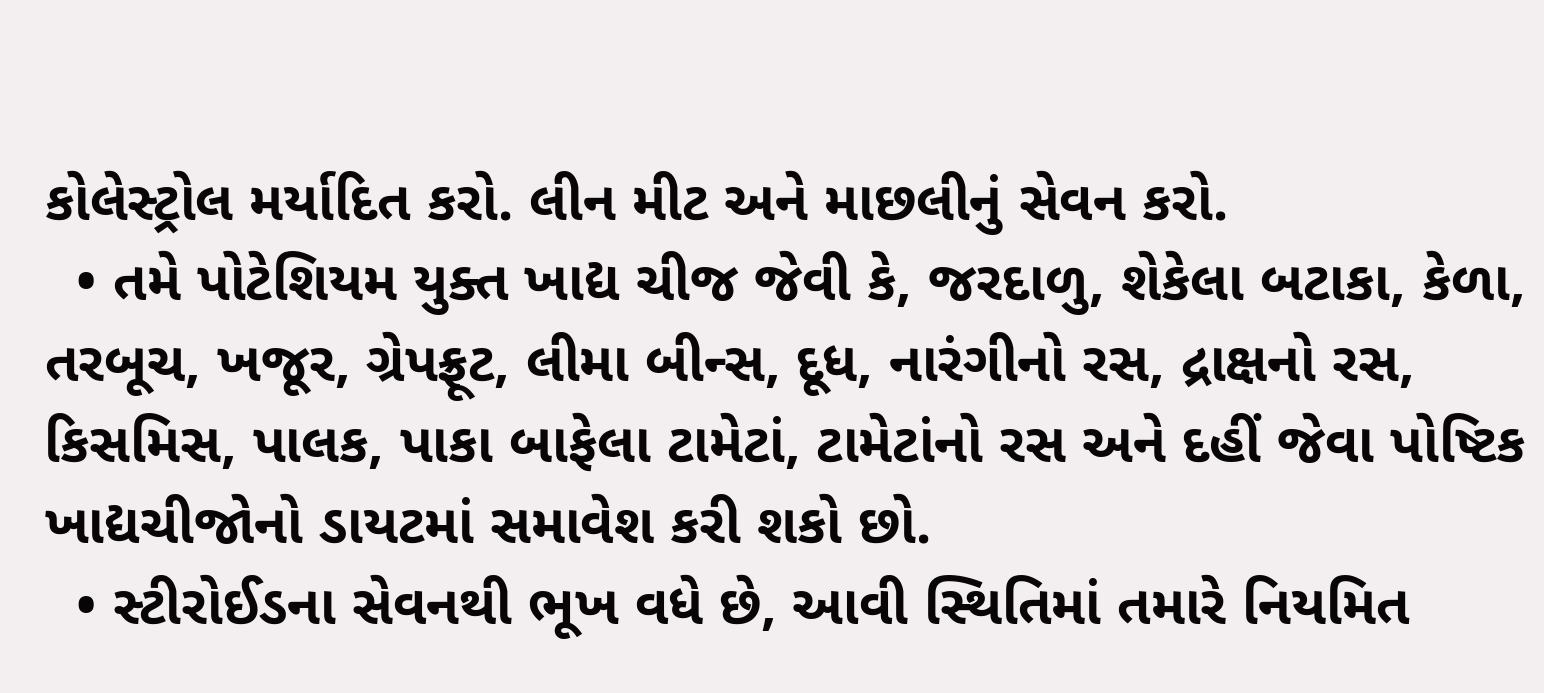કોલેસ્ટ્રોલ મર્યાદિત કરો. લીન મીટ અને માછલીનું સેવન કરો.
  • તમે પોટેશિયમ યુક્ત ખાદ્ય ચીજ જેવી કે, જરદાળુ, શેકેલા બટાકા, કેળા, તરબૂચ, ખજૂર, ગ્રેપફ્રૂટ, લીમા બીન્સ, દૂધ, નારંગીનો રસ, દ્રાક્ષનો રસ, કિસમિસ, પાલક, પાકા બાફેલા ટામેટાં, ટામેટાંનો રસ અને દહીં જેવા પોષ્ટિક ખાદ્યચીજોનો ડાયટમાં સમાવેશ કરી શકો છો.
  • સ્ટીરોઈડના સેવનથી ભૂખ વધે છે, આવી સ્થિતિમાં તમારે નિયમિત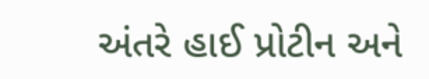અંતરે હાઈ પ્રોટીન અને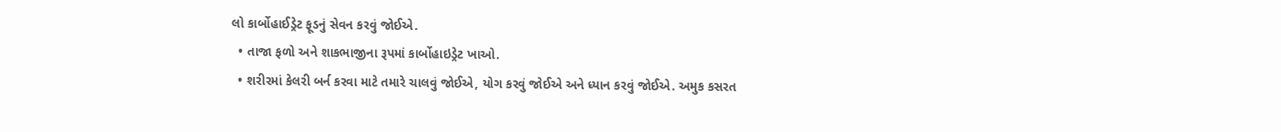લો કાર્બોહાઈડ્રેટ ફૂડનું સેવન કરવું જોઈએ.
  • તાજા ફળો અને શાકભાજીના રૂપમાં કાર્બોહાઇડ્રેટ ખાઓ.
  • શરીરમાં કેલરી બર્ન કરવા માટે તમારે ચાલવું જોઈએ, યોગ કરવું જોઈએ અને ધ્યાન કરવું જોઈએ. અમુક કસરત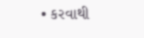• કરવાથી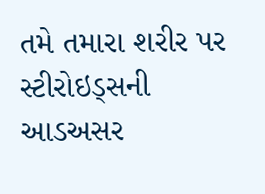તમે તમારા શરીર પર સ્ટીરોઇડ્સની આડઅસર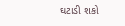ઘટાડી શકો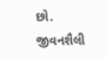છો.
જીવનશૈલી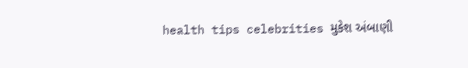health tips celebrities મુકેશ અંબાણી